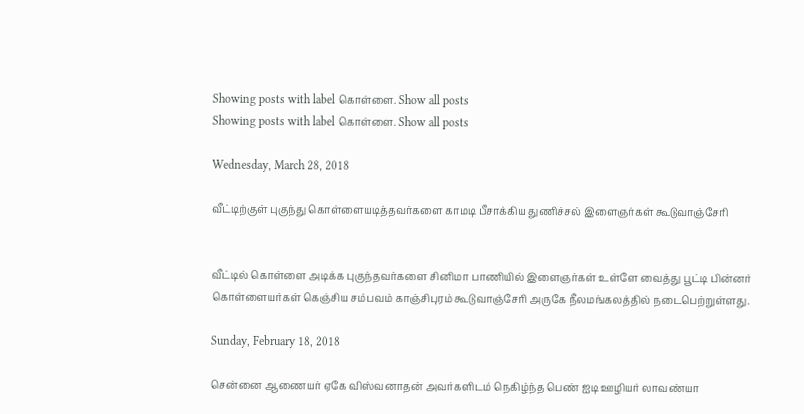Showing posts with label கொள்ளை. Show all posts
Showing posts with label கொள்ளை. Show all posts

Wednesday, March 28, 2018

வீட்டிற்குள் புகுந்து கொள்ளையடித்தவர்களை காமடி பீசாக்கிய துணிச்சல் இளைஞர்கள் கூடுவாஞ்சேரி


வீட்டில் கொள்ளை அடிக்க புகுந்தவர்களை சினிமா பாணியில் இளைஞர்கள் உள்ளே வைத்து பூட்டி பின்னர் கொள்ளையர்கள் கெஞ்சிய சம்பவம் காஞ்சிபுரம் கூடுவாஞ்சேரி அருகே நீலமங்கலத்தில் நடைபெற்றுள்ளது.

Sunday, February 18, 2018

சென்னை ஆணையர் ஏகே விஸ்வனாதன் அவர்களிடம் நெகிழ்ந்த பெண் ஐடி ஊழியர் லாவண்யா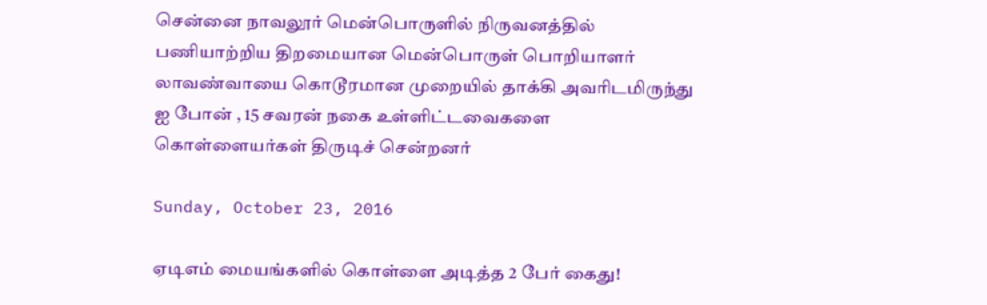சென்னை நாவலூர் மென்பொருளில் நிருவனத்தில் பணியாற்றிய திறமையான மென்பொருள் பொறியாளர் லாவண்வாயை கொடூரமான முறையில் தாக்கி அவரிடமிருந்து ஐ போன் , 15 சவரன் நகை உள்ளிட்டவைகளை கொள்ளையர்கள் திருடிச் சென்றனர்

Sunday, October 23, 2016

ஏடிஎம் மையங்களில் கொள்ளை அடித்த 2 பேர் கைது!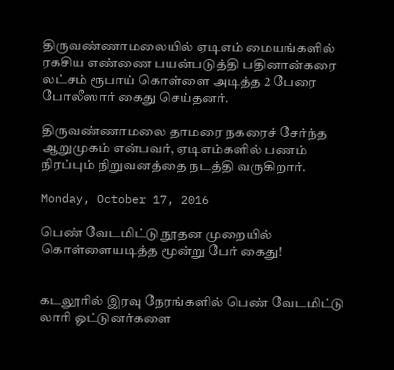திருவண்ணாமலையில் ஏடிஎம் மையங்களில் ரகசிய எண்ணை பயன்படுத்தி பதினான்கரை லட்சம் ரூபாய் கொள்ளை அடித்த 2 பேரை போலீஸார் கைது செய்தனர்.

திருவண்ணாமலை தாமரை நகரைச் சேர்ந்த ஆறுமுகம் என்பவர், ஏடிஎம்களில் பணம் நிரப்பும் நிறுவனத்தை நடத்தி வருகிறார்.

Monday, October 17, 2016

பெண் வேடமிட்டு நூதன முறையில் கொள்ளையடித்த மூன்று பேர் கைது!


கடலூரில் இரவு நேரங்களில் பெண் வேடமிட்டு லாரி ஓட்டுனர்களை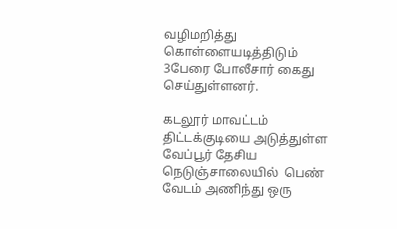வழிமறித்து கொள்ளையடித்திடும் 3பேரை போலீசார் கைது செய்துள்ளனர்.

கடலூர் மாவட்டம் திட்டக்குடியை அடுத்துள்ள வேப்பூர் தேசிய நெடுஞ்சாலையில்  பெண் வேடம் அணிந்து ஒரு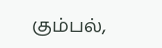கும்பல்,